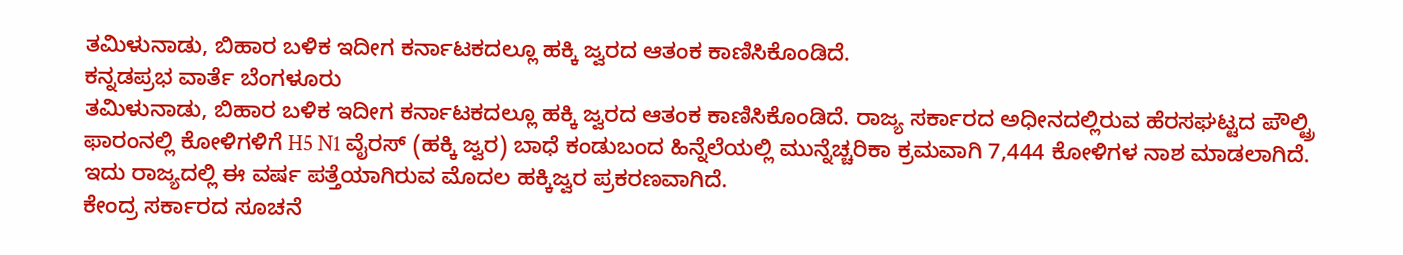ತಮಿಳುನಾಡು, ಬಿಹಾರ ಬಳಿಕ ಇದೀಗ ಕರ್ನಾಟಕದಲ್ಲೂ ಹಕ್ಕಿ ಜ್ವರದ ಆತಂಕ ಕಾಣಿಸಿಕೊಂಡಿದೆ.
ಕನ್ನಡಪ್ರಭ ವಾರ್ತೆ ಬೆಂಗಳೂರು
ತಮಿಳುನಾಡು, ಬಿಹಾರ ಬಳಿಕ ಇದೀಗ ಕರ್ನಾಟಕದಲ್ಲೂ ಹಕ್ಕಿ ಜ್ವರದ ಆತಂಕ ಕಾಣಿಸಿಕೊಂಡಿದೆ. ರಾಜ್ಯ ಸರ್ಕಾರದ ಅಧೀನದಲ್ಲಿರುವ ಹೆರಸಘಟ್ಟದ ಪೌಲ್ಟ್ರಿ ಫಾರಂನಲ್ಲಿ ಕೋಳಿಗಳಿಗೆ H5 N1 ವೈರಸ್ (ಹಕ್ಕಿ ಜ್ವರ) ಬಾಧೆ ಕಂಡುಬಂದ ಹಿನ್ನೆಲೆಯಲ್ಲಿ ಮುನ್ನೆಚ್ಚರಿಕಾ ಕ್ರಮವಾಗಿ 7,444 ಕೋಳಿಗಳ ನಾಶ ಮಾಡಲಾಗಿದೆ. ಇದು ರಾಜ್ಯದಲ್ಲಿ ಈ ವರ್ಷ ಪತ್ತೆಯಾಗಿರುವ ಮೊದಲ ಹಕ್ಕಿಜ್ವರ ಪ್ರಕರಣವಾಗಿದೆ.
ಕೇಂದ್ರ ಸರ್ಕಾರದ ಸೂಚನೆ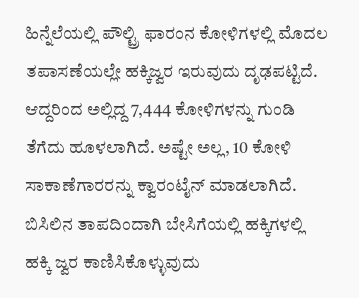ಹಿನ್ನೆಲೆಯಲ್ಲಿ ಪೌಲ್ಟ್ರಿ ಫಾರಂನ ಕೋಳಿಗಳಲ್ಲಿ ಮೊದಲ ತಪಾಸಣೆಯಲ್ಲೇ ಹಕ್ಕಿಜ್ವರ ಇರುವುದು ದೃಢಪಟ್ಟಿದೆ. ಆದ್ದರಿಂದ ಅಲ್ಲಿದ್ದ 7,444 ಕೋಳಿಗಳನ್ನು ಗುಂಡಿ ತೆಗೆದು ಹೂಳಲಾಗಿದೆ. ಅಷ್ಟೇ ಅಲ್ಲ, 10 ಕೋಳಿ ಸಾಕಾಣೆಗಾರರನ್ನು ಕ್ವಾರಂಟೈನ್ ಮಾಡಲಾಗಿದೆ. ಬಿಸಿಲಿನ ತಾಪದಿಂದಾಗಿ ಬೇಸಿಗೆಯಲ್ಲಿ ಹಕ್ಕಿಗಳಲ್ಲಿ ಹಕ್ಕಿ ಜ್ವರ ಕಾಣಿಸಿಕೊಳ್ಳುವುದು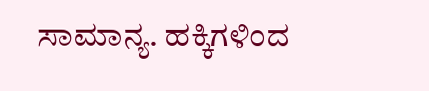ಸಾಮಾನ್ಯ. ಹಕ್ಕಿಗಳಿಂದ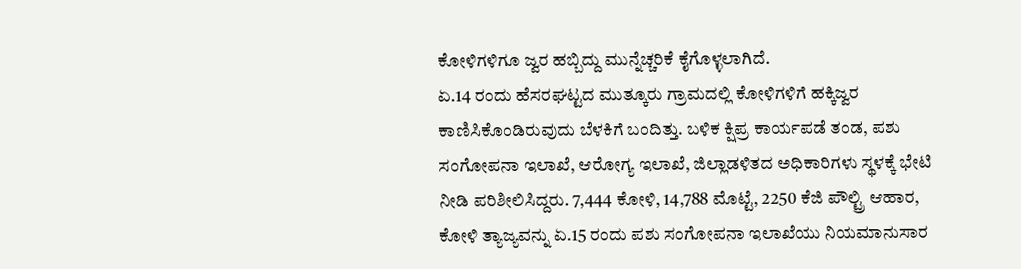ಕೋಳಿಗಳಿಗೂ ಜ್ವರ ಹಬ್ಬಿದ್ದು ಮುನ್ನೆಚ್ಚರಿಕೆ ಕೈಗೊಳ್ಳಲಾಗಿದೆ.
ಏ.14 ರಂದು ಹೆಸರಘಟ್ಟದ ಮುತ್ಕೂರು ಗ್ರಾಮದಲ್ಲಿ ಕೋಳಿಗಳಿಗೆ ಹಕ್ಕಿಜ್ವರ ಕಾಣಿಸಿಕೊಂಡಿರುವುದು ಬೆಳಕಿಗೆ ಬಂದಿತ್ತು. ಬಳಿಕ ಕ್ಷಿಪ್ರ ಕಾರ್ಯಪಡೆ ತಂಡ, ಪಶು ಸಂಗೋಪನಾ ಇಲಾಖೆ, ಆರೋಗ್ಯ ಇಲಾಖೆ, ಜಿಲ್ಲಾಡಳಿತದ ಅಧಿಕಾರಿಗಳು ಸ್ಥಳಕ್ಕೆ ಭೇಟಿ ನೀಡಿ ಪರಿಶೀಲಿಸಿದ್ದರು. 7,444 ಕೋಳಿ, 14,788 ಮೊಟ್ಟೆ, 2250 ಕೆಜಿ ಪೌಲ್ಟ್ರಿ ಆಹಾರ, ಕೋಳಿ ತ್ಯಾಜ್ಯವನ್ನು ಏ.15 ರಂದು ಪಶು ಸಂಗೋಪನಾ ಇಲಾಖೆಯು ನಿಯಮಾನುಸಾರ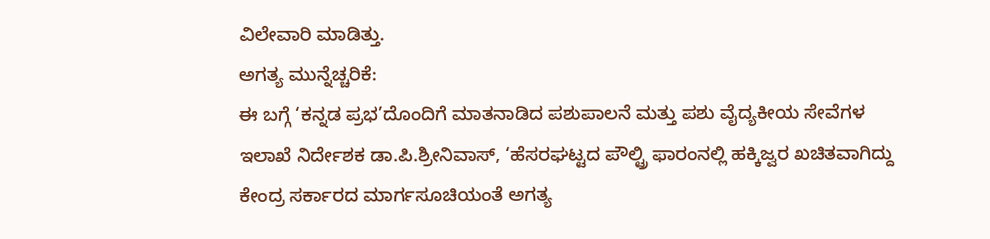ವಿಲೇವಾರಿ ಮಾಡಿತ್ತು.
ಅಗತ್ಯ ಮುನ್ನೆಚ್ಚರಿಕೆ:
ಈ ಬಗ್ಗೆ ‘ಕನ್ನಡ ಪ್ರಭ’ದೊಂದಿಗೆ ಮಾತನಾಡಿದ ಪಶುಪಾಲನೆ ಮತ್ತು ಪಶು ವೈದ್ಯಕೀಯ ಸೇವೆಗಳ ಇಲಾಖೆ ನಿರ್ದೇಶಕ ಡಾ.ಪಿ.ಶ್ರೀನಿವಾಸ್, ‘ಹೆಸರಘಟ್ಟದ ಪೌಲ್ಟ್ರಿ ಫಾರಂನಲ್ಲಿ ಹಕ್ಕಿಜ್ವರ ಖಚಿತವಾಗಿದ್ದು ಕೇಂದ್ರ ಸರ್ಕಾರದ ಮಾರ್ಗಸೂಚಿಯಂತೆ ಅಗತ್ಯ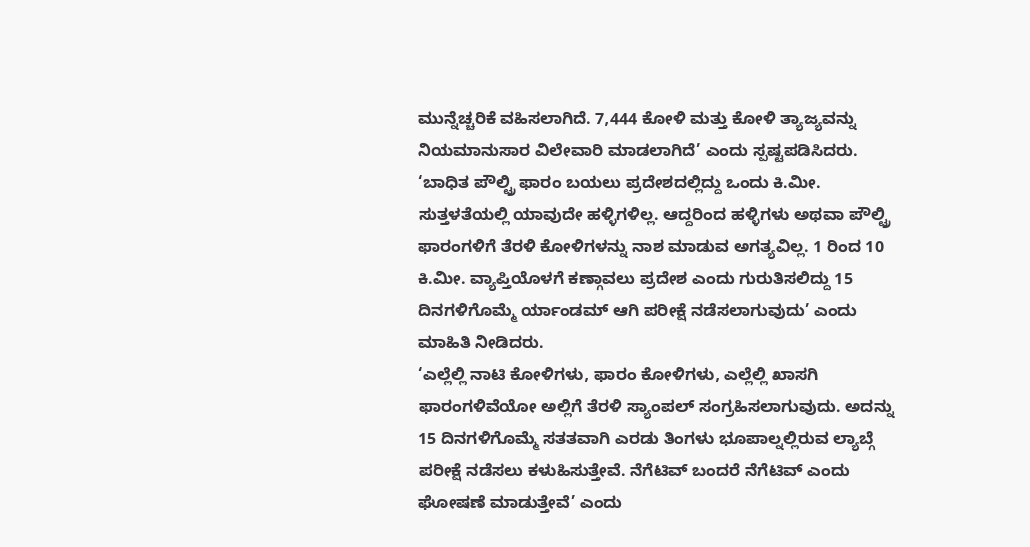ಮುನ್ನೆಚ್ಚರಿಕೆ ವಹಿಸಲಾಗಿದೆ. 7,444 ಕೋಳಿ ಮತ್ತು ಕೋಳಿ ತ್ಯಾಜ್ಯವನ್ನು ನಿಯಮಾನುಸಾರ ವಿಲೇವಾರಿ ಮಾಡಲಾಗಿದೆ’ ಎಂದು ಸ್ಪಷ್ಟಪಡಿಸಿದರು.
‘ಬಾಧಿತ ಪೌಲ್ಟ್ರಿ ಫಾರಂ ಬಯಲು ಪ್ರದೇಶದಲ್ಲಿದ್ದು ಒಂದು ಕಿ.ಮೀ. ಸುತ್ತಳತೆಯಲ್ಲಿ ಯಾವುದೇ ಹಳ್ಳಿಗಳಿಲ್ಲ. ಆದ್ದರಿಂದ ಹಳ್ಳಿಗಳು ಅಥವಾ ಪೌಲ್ಟ್ರಿ ಫಾರಂಗಳಿಗೆ ತೆರಳಿ ಕೋಳಿಗಳನ್ನು ನಾಶ ಮಾಡುವ ಅಗತ್ಯವಿಲ್ಲ. 1 ರಿಂದ 10 ಕಿ.ಮೀ. ವ್ಯಾಪ್ತಿಯೊಳಗೆ ಕಣ್ಗಾವಲು ಪ್ರದೇಶ ಎಂದು ಗುರುತಿಸಲಿದ್ದು 15 ದಿನಗಳಿಗೊಮ್ಮೆ ರ್ಯಾಂಡಮ್ ಆಗಿ ಪರೀಕ್ಷೆ ನಡೆಸಲಾಗುವುದು’ ಎಂದು ಮಾಹಿತಿ ನೀಡಿದರು.
‘ಎಲ್ಲೆಲ್ಲಿ ನಾಟಿ ಕೋಳಿಗಳು, ಫಾರಂ ಕೋಳಿಗಳು, ಎಲ್ಲೆಲ್ಲಿ ಖಾಸಗಿ ಫಾರಂಗಳಿವೆಯೋ ಅಲ್ಲಿಗೆ ತೆರಳಿ ಸ್ಯಾಂಪಲ್ ಸಂಗ್ರಹಿಸಲಾಗುವುದು. ಅದನ್ನು 15 ದಿನಗಳಿಗೊಮ್ಮೆ ಸತತವಾಗಿ ಎರಡು ತಿಂಗಳು ಭೂಪಾಲ್ನಲ್ಲಿರುವ ಲ್ಯಾಬ್ಗೆ ಪರೀಕ್ಷೆ ನಡೆಸಲು ಕಳುಹಿಸುತ್ತೇವೆ. ನೆಗೆಟಿವ್ ಬಂದರೆ ನೆಗೆಟಿವ್ ಎಂದು ಘೋಷಣೆ ಮಾಡುತ್ತೇವೆ’ ಎಂದು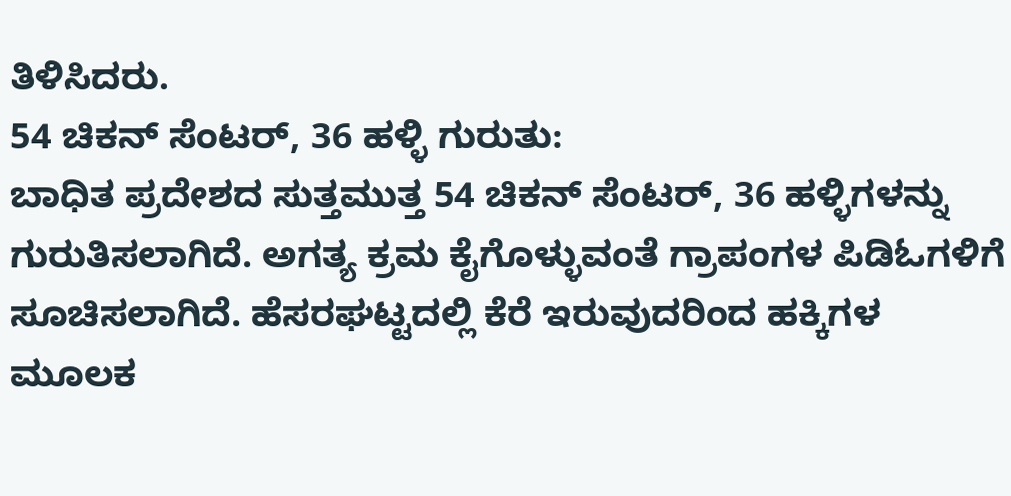ತಿಳಿಸಿದರು.
54 ಚಿಕನ್ ಸೆಂಟರ್, 36 ಹಳ್ಳಿ ಗುರುತು:
ಬಾಧಿತ ಪ್ರದೇಶದ ಸುತ್ತಮುತ್ತ 54 ಚಿಕನ್ ಸೆಂಟರ್, 36 ಹಳ್ಳಿಗಳನ್ನು ಗುರುತಿಸಲಾಗಿದೆ. ಅಗತ್ಯ ಕ್ರಮ ಕೈಗೊಳ್ಳುವಂತೆ ಗ್ರಾಪಂಗಳ ಪಿಡಿಓಗಳಿಗೆ ಸೂಚಿಸಲಾಗಿದೆ. ಹೆಸರಘಟ್ಟದಲ್ಲಿ ಕೆರೆ ಇರುವುದರಿಂದ ಹಕ್ಕಿಗಳ ಮೂಲಕ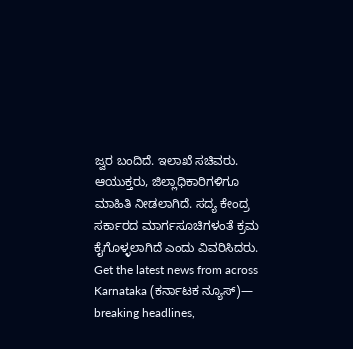ಜ್ವರ ಬಂದಿದೆ. ಇಲಾಖೆ ಸಚಿವರು. ಆಯುಕ್ತರು, ಜಿಲ್ಲಾಧಿಕಾರಿಗಳಿಗೂ ಮಾಹಿತಿ ನೀಡಲಾಗಿದೆ. ಸದ್ಯ ಕೇಂದ್ರ ಸರ್ಕಾರದ ಮಾರ್ಗಸೂಚಿಗಳಂತೆ ಕ್ರಮ ಕೈಗೊಳ್ಳಲಾಗಿದೆ ಎಂದು ವಿವರಿಸಿದರು.
Get the latest news from across Karnataka (ಕರ್ನಾಟಕ ನ್ಯೂಸ್)— breaking headlines,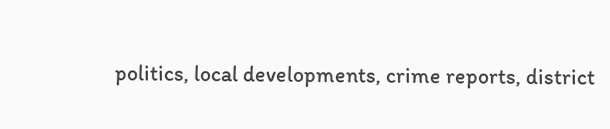politics, local developments, crime reports, district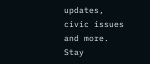updates, civic issues and more. Stay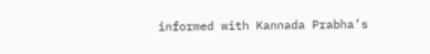informed with Kannada Prabha’s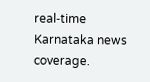real‑time Karnataka news coverage.